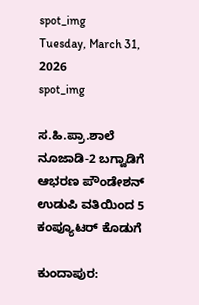spot_img
Tuesday, March 31, 2026
spot_img

ಸ.ಹಿ.ಪ್ರಾ.ಶಾಲೆ ನೂಜಾಡಿ-2 ಬಗ್ವಾಡಿಗೆ ಆಭರಣ ಪೌಂಡೇಶನ್ ಉಡುಪಿ ವತಿಯಿಂದ 5 ಕಂಪ್ಯೂಟರ್ ಕೊಡುಗೆ

ಕುಂದಾಪುರ: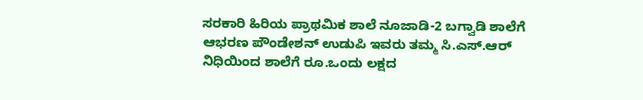ಸರಕಾರಿ ಹಿರಿಯ ಪ್ರಾಥಮಿಕ ಶಾಲೆ ನೂಜಾಡಿ-2 ಬಗ್ವಾಡಿ ಶಾಲೆಗೆ ಆಭರಣ ಪೌಂಡೇಶನ್ ಉಡುಪಿ ಇವರು ತಮ್ಮ ಸಿ.ಎಸ್.ಆರ್ ನಿಧಿಯಿಂದ ಶಾಲೆಗೆ ರೂ.ಒಂದು ಲಕ್ಷದ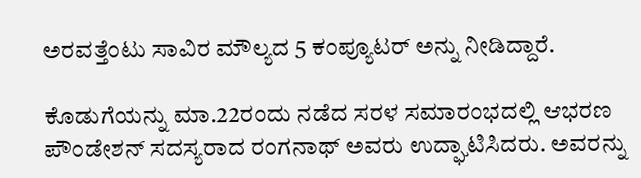ಅರವತ್ತೆಂಟು ಸಾವಿರ ಮೌಲ್ಯದ 5 ಕಂಪ್ಯೂಟರ್ ಅನ್ನು ನೀಡಿದ್ದಾರೆ.

ಕೊಡುಗೆಯನ್ನು ಮಾ.22ರಂದು ನಡೆದ ಸರಳ ಸಮಾರಂಭದಲ್ಲಿ ಆಭರಣ ಪೌಂಡೇಶನ್ ಸದಸ್ಯರಾದ ರಂಗನಾಥ್ ಅವರು ಉದ್ಘಾಟಿಸಿದರು. ಅವರನ್ನು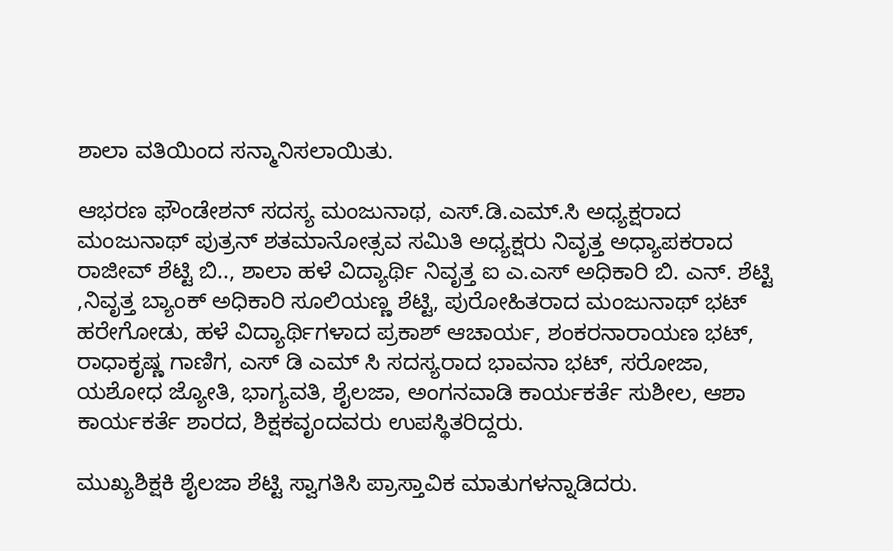ಶಾಲಾ ವತಿಯಿಂದ ಸನ್ಮಾನಿಸಲಾಯಿತು.

ಆಭರಣ ಫೌಂಡೇಶನ್ ಸದಸ್ಯ ಮಂಜುನಾಥ, ಎಸ್.ಡಿ.ಎಮ್.ಸಿ ಅಧ್ಯಕ್ಷರಾದ ಮಂಜುನಾಥ್ ಪುತ್ರನ್ ಶತಮಾನೋತ್ಸವ ಸಮಿತಿ ಅಧ್ಯಕ್ಷರು ನಿವೃತ್ತ ಅಧ್ಯಾಪಕರಾದ ರಾಜೀವ್ ಶೆಟ್ಟಿ ಬಿ.., ಶಾಲಾ ಹಳೆ ವಿದ್ಯಾರ್ಥಿ ನಿವೃತ್ತ ಐ ಎ.ಎಸ್ ಅಧಿಕಾರಿ ಬಿ. ಎನ್. ಶೆಟ್ಟಿ ,ನಿವೃತ್ತ ಬ್ಯಾಂಕ್ ಅಧಿಕಾರಿ ಸೂಲಿಯಣ್ಣ ಶೆಟ್ಟಿ, ಪುರೋಹಿತರಾದ ಮಂಜುನಾಥ್ ಭಟ್ ಹರೇಗೋಡು, ಹಳೆ ವಿದ್ಯಾರ್ಥಿಗಳಾದ ಪ್ರಕಾಶ್ ಆಚಾರ್ಯ, ಶಂಕರನಾರಾಯಣ ಭಟ್, ರಾಧಾಕೃಷ್ಣ ಗಾಣಿಗ, ಎಸ್ ಡಿ ಎಮ್ ಸಿ ಸದಸ್ಯರಾದ ಭಾವನಾ ಭಟ್, ಸರೋಜಾ, ಯಶೋಧ ಜ್ಯೋತಿ, ಭಾಗ್ಯವತಿ, ಶೈಲಜಾ, ಅಂಗನವಾಡಿ ಕಾರ್ಯಕರ್ತೆ ಸುಶೀಲ, ಆಶಾ ಕಾರ್ಯಕರ್ತೆ ಶಾರದ, ಶಿಕ್ಷಕವೃಂದವರು ಉಪಸ್ಥಿತರಿದ್ದರು.

ಮುಖ್ಯಶಿಕ್ಷಕಿ ಶೈಲಜಾ ಶೆಟ್ಟಿ ಸ್ವಾಗತಿಸಿ ಪ್ರಾಸ್ತಾವಿಕ ಮಾತುಗಳನ್ನಾಡಿದರು.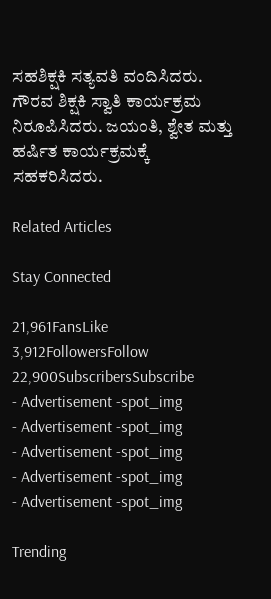ಸಹಶಿಕ್ಷಕಿ ಸತ್ಯವತಿ ವಂದಿಸಿದರು. ಗೌರವ ಶಿಕ್ಷಕಿ ಸ್ವಾತಿ ಕಾರ್ಯಕ್ರಮ ನಿರೂಪಿಸಿದರು. ಜಯಂತಿ, ಶ್ವೇತ ಮತ್ತು ಹರ್ಷಿತ ಕಾರ್ಯಕ್ರಮಕ್ಕೆ ಸಹಕರಿಸಿದರು.

Related Articles

Stay Connected

21,961FansLike
3,912FollowersFollow
22,900SubscribersSubscribe
- Advertisement -spot_img
- Advertisement -spot_img
- Advertisement -spot_img
- Advertisement -spot_img
- Advertisement -spot_img

Trending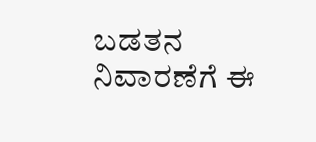ಬಡತನ ನಿವಾರಣೆಗೆ ಈ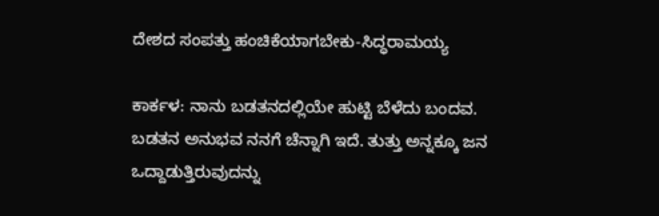ದೇಶದ ಸಂಪತ್ತು ಹಂಚಿಕೆಯಾಗಬೇಕು-ಸಿದ್ಧರಾಮಯ್ಯ

ಕಾರ್ಕಳ: ನಾನು ಬಡತನದಲ್ಲಿಯೇ ಹುಟ್ಟಿ ಬೆಳೆದು ಬಂದವ. ಬಡತನ ಅನುಭವ ನನಗೆ ಚೆನ್ನಾಗಿ ಇದೆ. ತುತ್ತು ಅನ್ನಕ್ಕೂ ಜನ ಒದ್ದಾಡುತ್ತಿರುವುದನ್ನು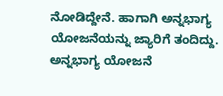ನೋಡಿದ್ದೇನೆ. ಹಾಗಾಗಿ ಅನ್ನಭಾಗ್ಯ ಯೋಜನೆಯನ್ನು ಜ್ಯಾರಿಗೆ ತಂದಿದ್ದು. ಅನ್ನಭಾಗ್ಯ ಯೋಜನೆ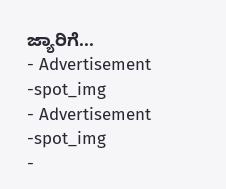ಜ್ಯಾರಿಗೆ...
- Advertisement -spot_img
- Advertisement -spot_img
-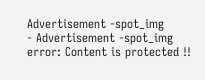Advertisement -spot_img
- Advertisement -spot_img
error: Content is protected !!